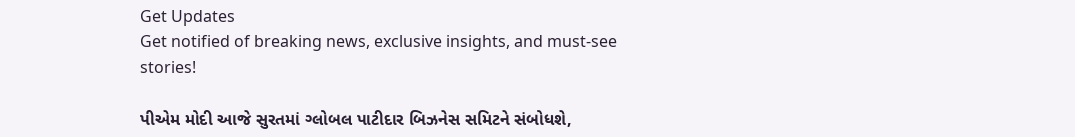Get Updates
Get notified of breaking news, exclusive insights, and must-see stories!

પીએમ મોદી આજે સુરતમાં ગ્લોબલ પાટીદાર બિઝનેસ સમિટને સંબોધશે,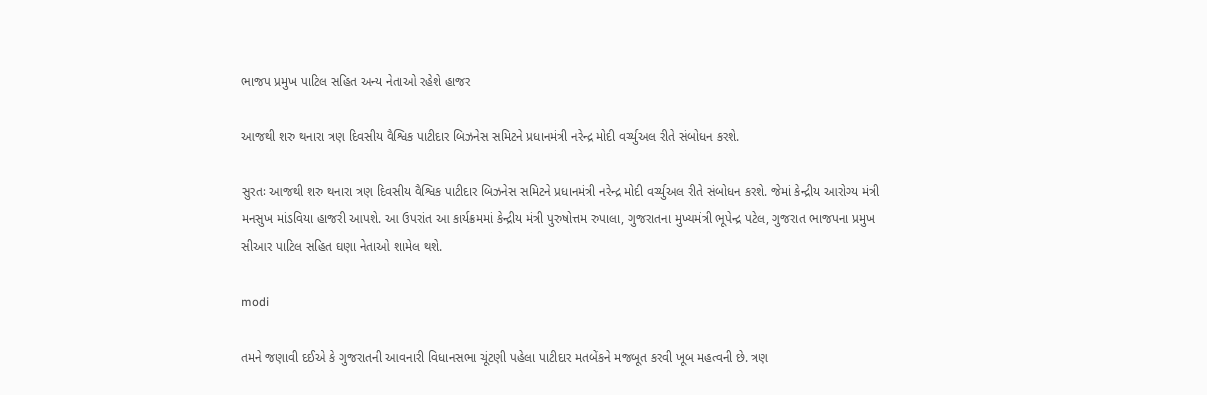ભાજપ પ્રમુખ પાટિલ સહિત અન્ય નેતાઓ રહેશે હાજર

આજથી શરુ થનારા ત્રણ દિવસીય વૈશ્વિક પાટીદાર બિઝનેસ સમિટને પ્રધાનમંત્રી નરેન્દ્ર મોદી વર્ચ્યુઅલ રીતે સંબોધન કરશે.

સુરતઃ આજથી શરુ થનારા ત્રણ દિવસીય વૈશ્વિક પાટીદાર બિઝનેસ સમિટને પ્રધાનમંત્રી નરેન્દ્ર મોદી વર્ચ્યુઅલ રીતે સંબોધન કરશે. જેમાં કેન્દ્રીય આરોગ્ય મંત્રી મનસુખ માંડવિયા હાજરી આપશે. આ ઉપરાંત આ કાર્યક્રમમાં કેન્દ્રીય મંત્રી પુરુષોત્તમ રુપાલા, ગુજરાતના મુખ્યમંત્રી ભૂપેન્દ્ર પટેલ, ગુજરાત ભાજપના પ્રમુખ સીઆર પાટિલ સહિત ઘણા નેતાઓ શામેલ થશે.

modi

તમને જણાવી દઈએ કે ગુજરાતની આવનારી વિધાનસભા ચૂંટણી પહેલા પાટીદાર મતબેંકને મજબૂત કરવી ખૂબ મહત્વની છે. ત્રણ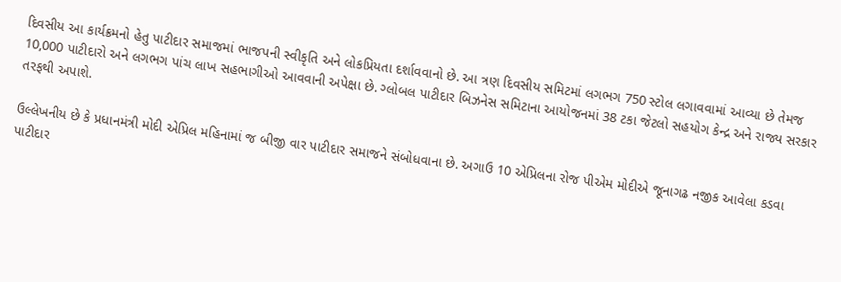દિવસીય આ કાર્યક્રમનો હેતુ પાટીદાર સમાજમાં ભાજપની સ્વીકૃતિ અને લોકપ્રિયતા દર્શાવવાનો છે. આ ત્રણ દિવસીય સમિટમાં લગભગ 750 સ્ટોલ લગાવવામાં આવ્યા છે તેમજ 10,000 પાટીદારો અને લગભગ પાંચ લાખ સહભાગીઓ આવવાની અપેક્ષા છે. ગ્લોબલ પાટીદાર બિઝનેસ સમિટાના આયોજનમાં 38 ટકા જેટલો સહયોગ કેન્દ્ર અને રાજ્ય સરકાર તરફથી અપાશે.

ઉલ્લેખનીય છે કે પ્રધાનમંત્રી મોદી એપ્રિલ મહિનામાં જ બીજી વાર પાટીદાર સમાજને સંબોધવાના છે. અગાઉ 10 એપ્રિલના રોજ પીએમ મોદીએ જૂનાગઢ નજીક આવેલા કડવા પાટીદાર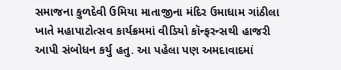સમાજના કુળદેવી ઉમિયા માતાજીના મંદિર ઉમાધામ ગાંઠીલા ખાતે મહાપાટોત્સવ કાર્યક્રમમાં વીડિયો કૉન્ફરન્સથી હાજરી આપી સંબોધન કર્યુ હતુ. આ પહેલા પણ અમદાવાદમાં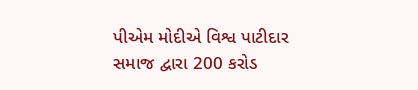પીએમ મોદીએ વિશ્વ પાટીદાર સમાજ દ્વારા 200 કરોડ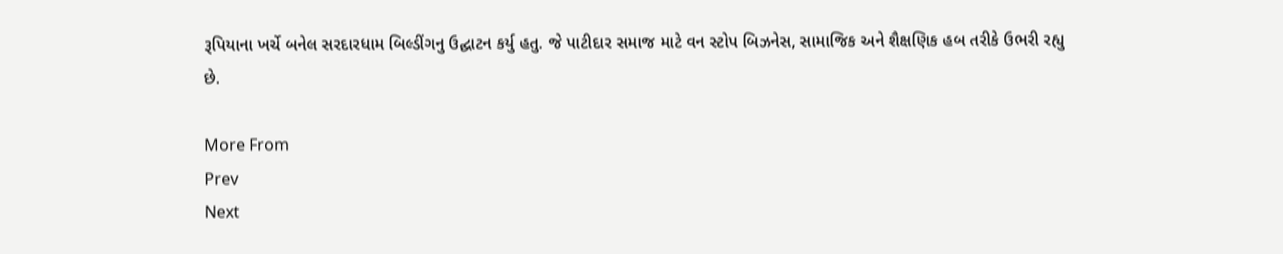રૂપિયાના ખર્ચે બનેલ સરદારધામ બિલ્ડીંગનુ ઉદ્ઘાટન કર્યુ હતુ. જે પાટીદાર સમાજ માટે વન સ્ટોપ બિઝનેસ, સામાજિક અને શૈક્ષણિક હબ તરીકે ઉભરી રહ્યુ છે.

More From
Prev
Next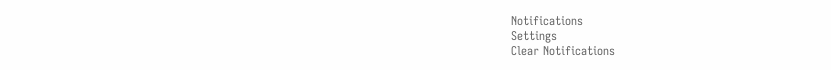Notifications
Settings
Clear Notifications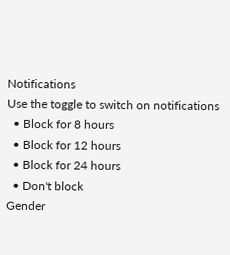Notifications
Use the toggle to switch on notifications
  • Block for 8 hours
  • Block for 12 hours
  • Block for 24 hours
  • Don't block
Gender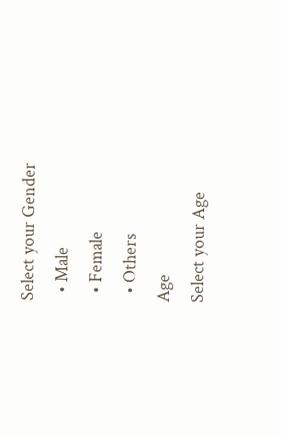Select your Gender
  • Male
  • Female
  • Others
Age
Select your Age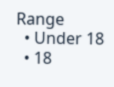Range
  • Under 18
  • 18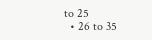to 25
  • 26 to 35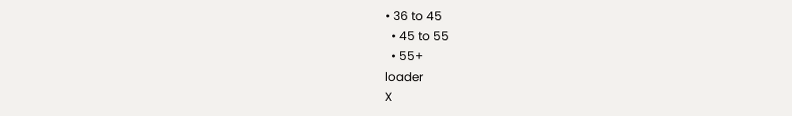• 36 to 45
  • 45 to 55
  • 55+
loader
X